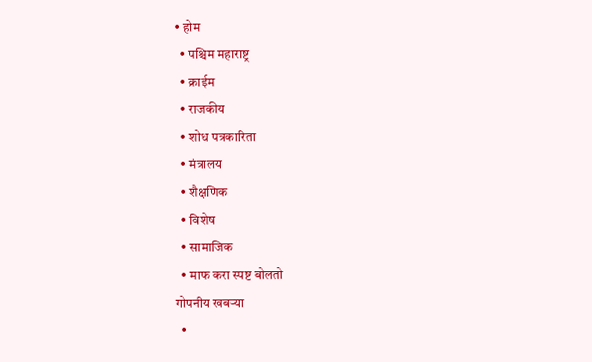• होम
  • पश्चिम महाराष्ट्र
  • क्राईम
  • राजकीय
  • शोध पत्रकारिता
  • मंत्रालय
  • शैक्षणिक
  • विशेष
  • सामाजिक
  • माफ करा स्पष्ट बोलतो
गोपनीय खबऱ्या
  •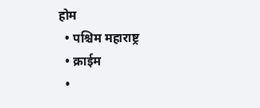होम
  • पश्चिम महाराष्ट्र
  • क्राईम
  •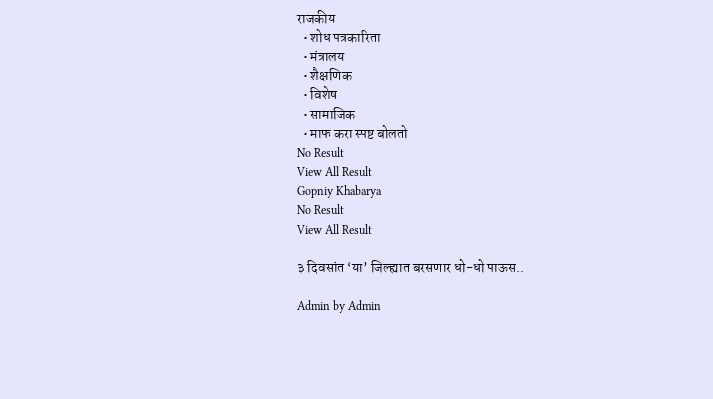राजकीय
  • शोध पत्रकारिता
  • मंत्रालय
  • शैक्षणिक
  • विशेष
  • सामाजिक
  • माफ करा स्पष्ट बोलतो
No Result
View All Result
Gopniy Khabarya
No Result
View All Result

३ दिवसांत ‘या’ जिल्ह्यात बरसणार धो-धो पाऊस..

Admin by Admin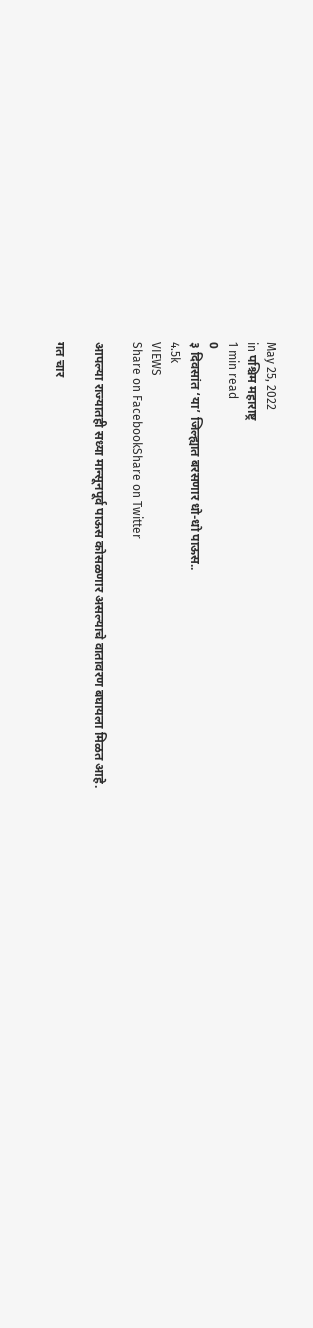May 25, 2022
in पश्चिम महाराष्ट्र
1 min read
0
३ दिवसांत ‘या’ जिल्ह्यात बरसणार धो-धो पाऊस..
4.5k
VIEWS
Share on FacebookShare on Twitter

आपल्या राज्यातही सध्या मान्सूनपूर्व पाऊस कोसळणार असल्याचे वातावरण बघायला मिळत आहे.

गत चार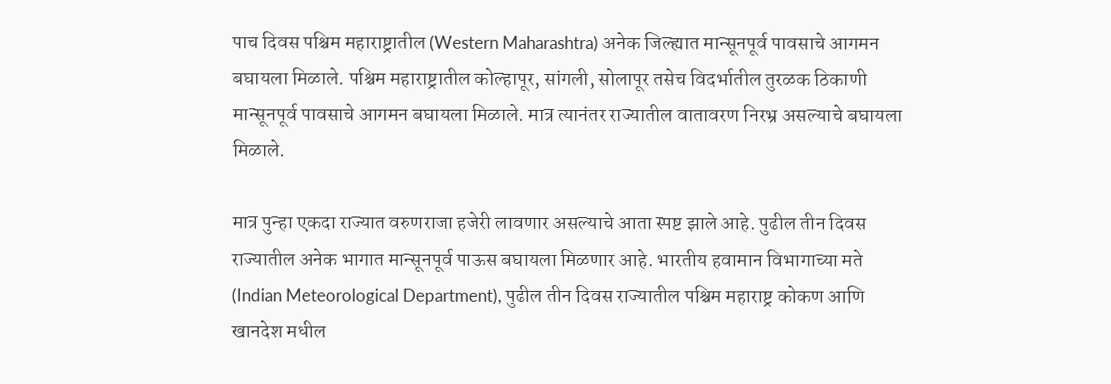पाच दिवस पश्चिम महाराष्ट्रातील (Western Maharashtra) अनेक जिल्ह्यात मान्सूनपूर्व पावसाचे आगमन बघायला मिळाले. पश्चिम महाराष्ट्रातील कोल्हापूर, सांगली, सोलापूर तसेच विदर्भातील तुरळक ठिकाणी मान्सूनपूर्व पावसाचे आगमन बघायला मिळाले. मात्र त्यानंतर राज्यातील वातावरण निरभ्र असल्याचे बघायला मिळाले.

मात्र पुन्हा एकदा राज्यात वरुणराजा हजेरी लावणार असल्याचे आता स्पष्ट झाले आहे. पुढील तीन दिवस राज्यातील अनेक भागात मान्सूनपूर्व पाऊस बघायला मिळणार आहे. भारतीय हवामान विभागाच्या मते (Indian Meteorological Department), पुढील तीन दिवस राज्यातील पश्चिम महाराष्ट्र कोकण आणि खानदेश मधील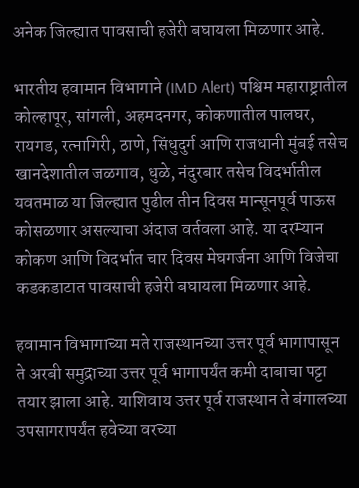अनेक जिल्ह्यात पावसाची हजेरी बघायला मिळणार आहे.

भारतीय हवामान विभागाने (IMD Alert) पश्चिम महाराष्ट्रातील कोल्हापूर, सांगली, अहमदनगर, कोकणातील पालघर, रायगड, रत्नागिरी, ठाणे, सिंधुदुर्ग आणि राजधानी मुंबई तसेच खानदेशातील जळगाव, धुळे, नंदुरबार तसेच विदर्भातील यवतमाळ या जिल्ह्यात पुढील तीन दिवस मान्सूनपूर्व पाऊस कोसळणार असल्याचा अंदाज वर्तवला आहे. या दरम्यान कोकण आणि विदर्भात चार दिवस मेघगर्जना आणि विजेचा कडकडाटात पावसाची हजेरी बघायला मिळणार आहे.

हवामान विभागाच्या मते राजस्थानच्या उत्तर पूर्व भागापासून ते अरबी समुद्राच्या उत्तर पूर्व भागापर्यंत कमी दाबाचा पट्टा तयार झाला आहे. याशिवाय उत्तर पूर्व राजस्थान ते बंगालच्या उपसागरापर्यंत हवेच्या वरच्या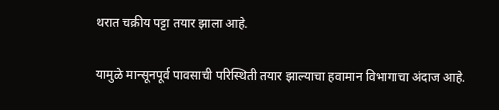थरात चक्रीय पट्टा तयार झाला आहे.

यामुळे मान्सूनपूर्व पावसाची परिस्थिती तयार झाल्याचा हवामान विभागाचा अंदाज आहे.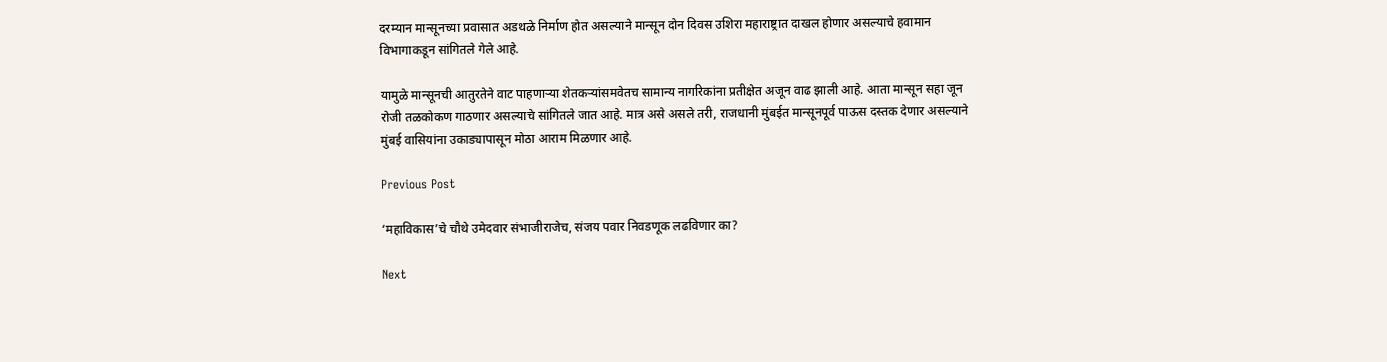दरम्यान मान्सूनच्या प्रवासात अडथळे निर्माण होत असल्याने मान्सून दोन दिवस उशिरा महाराष्ट्रात दाखल होणार असल्याचे हवामान विभागाकडून सांगितले गेले आहे.

यामुळे मान्सूनची आतुरतेने वाट पाहणाऱ्या शेतकऱ्यांसमवेतच सामान्य नागरिकांना प्रतीक्षेत अजून वाढ झाली आहे. आता मान्सून सहा जून रोजी तळकोकण गाठणार असल्याचे सांगितले जात आहे. मात्र असे असले तरी, राजधानी मुंबईत मान्सूनपूर्व पाऊस दस्तक देणार असल्याने मुंबई वासियांना उकाड्यापासून मोठा आराम मिळणार आहे.

Previous Post

‘महाविकास’चे चौथे उमेदवार संभाजीराजेच, संजय पवार निवडणूक लढविणार का?

Next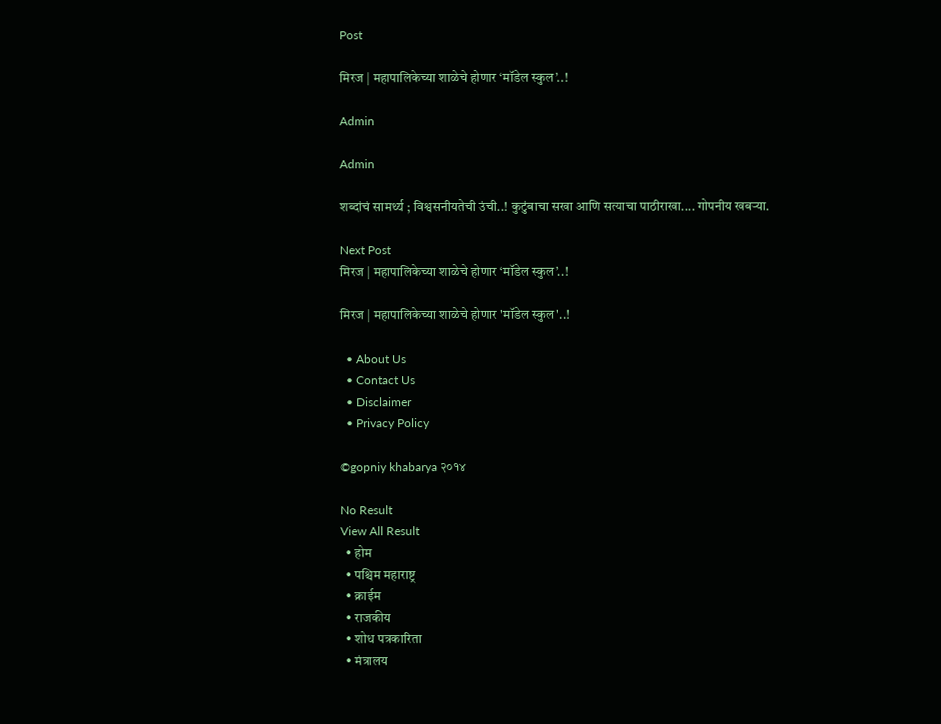Post

मिरज | महापालिकेच्या शाळेचे होणार ‘मॉडेल स्कुल’..!

Admin

Admin

शब्दांचं सामर्थ्य ; विश्वसनीयतेची उंची..! कुटुंबाचा सखा आणि सत्याचा पाठीराखा.... गोपनीय खबऱ्या.

Next Post
मिरज | महापालिकेच्या शाळेचे होणार ‘मॉडेल स्कुल’..!

मिरज | महापालिकेच्या शाळेचे होणार 'मॉडेल स्कुल'..!

  • About Us
  • Contact Us
  • Disclaimer
  • Privacy Policy

©gopniy khabarya २०१४

No Result
View All Result
  • होम
  • पश्चिम महाराष्ट्र
  • क्राईम
  • राजकीय
  • शोध पत्रकारिता
  • मंत्रालय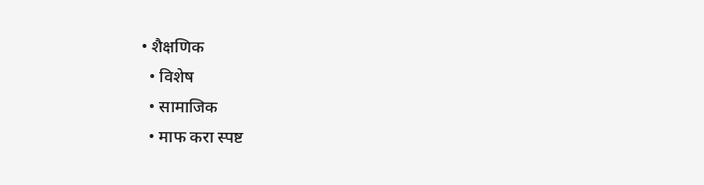• शैक्षणिक
  • विशेष
  • सामाजिक
  • माफ करा स्पष्ट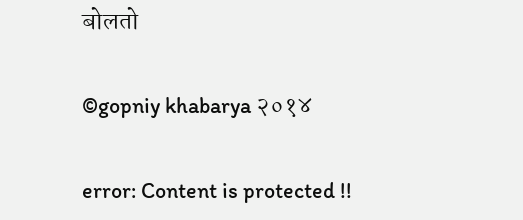बोलतो

©gopniy khabarya २०१४

error: Content is protected !!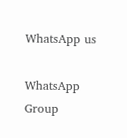WhatsApp us

WhatsApp Group